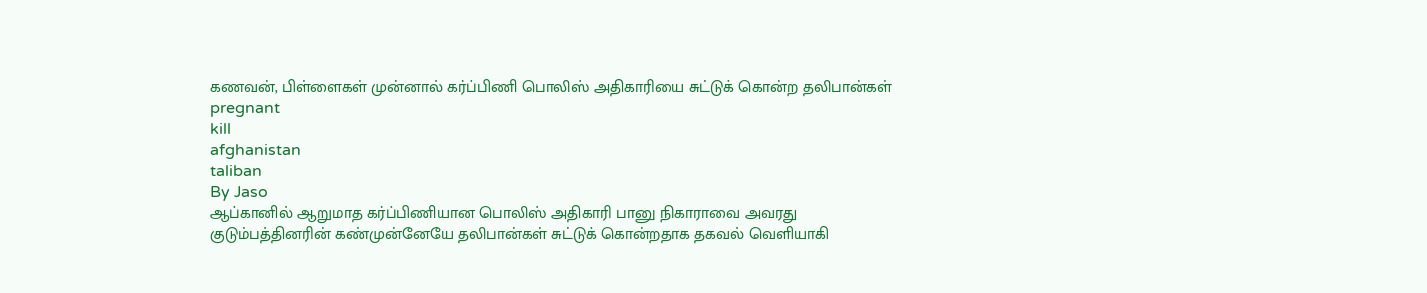கணவன், பிள்ளைகள் முன்னால் கர்ப்பிணி பொலிஸ் அதிகாரியை சுட்டுக் கொன்ற தலிபான்கள்
pregnant
kill
afghanistan
taliban
By Jaso
ஆப்கானில் ஆறுமாத கர்ப்பிணியான பொலிஸ் அதிகாரி பானு நிகாராவை அவரது குடும்பத்தினரின் கண்முன்னேயே தலிபான்கள் சுட்டுக் கொன்றதாக தகவல் வெளியாகி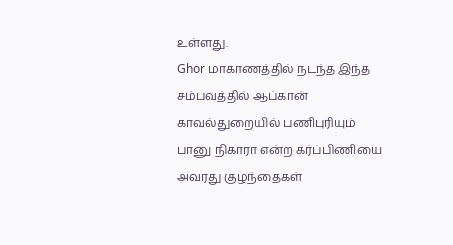உள்ளது.
Ghor மாகாணத்தில் நடந்த இந்த சம்பவத்தில் ஆப்கான் காவல்துறையில் பணிபுரியும் பானு நிகாரா என்ற கர்ப்பிணியை அவரது குழந்தைகள்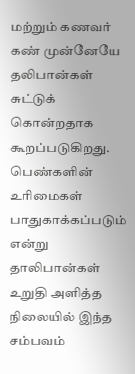மற்றும் கணவர் கண் முன்னேயே தலிபான்கள் சுட்டுக் கொன்றதாக கூறப்படுகிறது.
பெண்களின் உரிமைகள் பாதுகாக்கப்படும் என்று தாலிபான்கள் உறுதி அளித்த நிலையில் இந்த சம்பவம்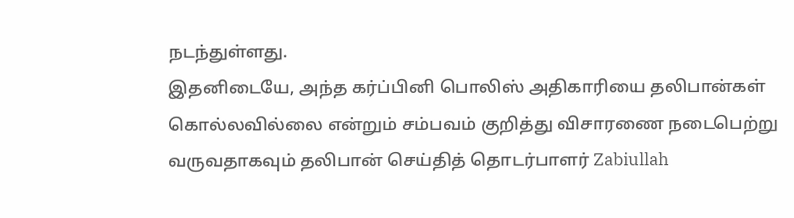நடந்துள்ளது.
இதனிடையே, அந்த கர்ப்பினி பொலிஸ் அதிகாரியை தலிபான்கள் கொல்லவில்லை என்றும் சம்பவம் குறித்து விசாரணை நடைபெற்று வருவதாகவும் தலிபான் செய்தித் தொடர்பாளர் Zabiullah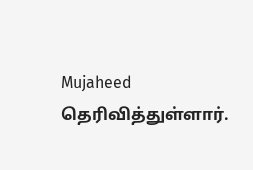Mujaheed தெரிவித்துள்ளார்.